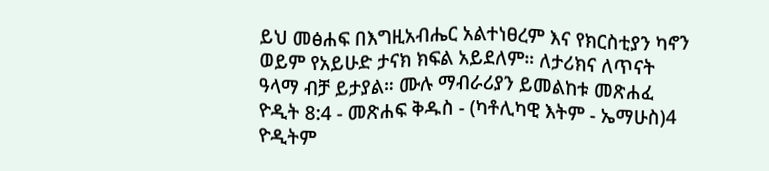ይህ መፅሐፍ በእግዚአብሔር አልተነፀረም እና የክርስቲያን ካኖን ወይም የአይሁድ ታናክ ክፍል አይደለም። ለታሪክና ለጥናት ዓላማ ብቻ ይታያል። ሙሉ ማብራሪያን ይመልከቱ መጽሐፈ ዮዲት 8:4 - መጽሐፍ ቅዱስ - (ካቶሊካዊ እትም - ኤማሁስ)4 ዮዲትም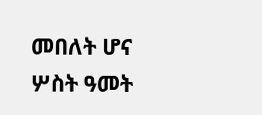መበለት ሆና ሦስት ዓመት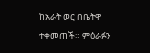ከአራት ወር በቤትዋ ተቀመጠች። ምዕራፉን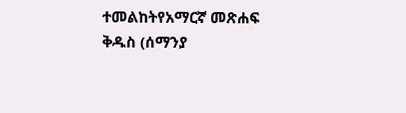ተመልከትየአማርኛ መጽሐፍ ቅዱስ (ሰማንያ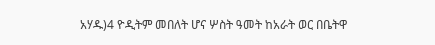አሃዱ)4 ዮዲትም መበለት ሆና ሦስት ዓመት ከአራት ወር በቤትዋ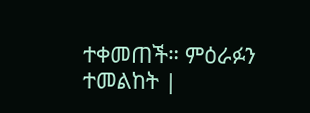ተቀመጠች። ምዕራፉን ተመልከት |